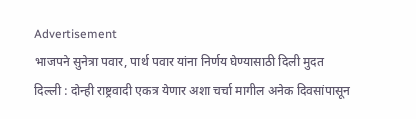Advertisement
भाजपने सुनेत्रा पवार, पार्थ पवार यांना निर्णय घेण्यासाठी दिली मुदत
दिल्ली : दोन्ही राष्ट्रवादी एकत्र येणार अशा चर्चा मागील अनेक दिवसांपासून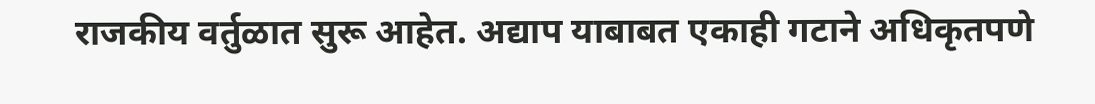राजकीय वर्तुळात सुरू आहेत. अद्याप याबाबत एकाही गटाने अधिकृतपणे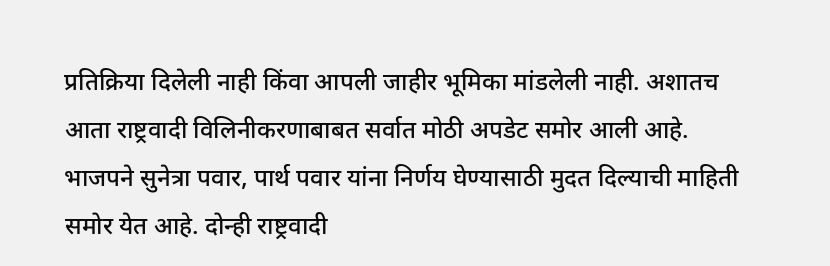प्रतिक्रिया दिलेली नाही किंवा आपली जाहीर भूमिका मांडलेली नाही. अशातच आता राष्ट्रवादी विलिनीकरणाबाबत सर्वात मोठी अपडेट समोर आली आहे. भाजपने सुनेत्रा पवार, पार्थ पवार यांना निर्णय घेण्यासाठी मुदत दिल्याची माहिती समोर येत आहे. दोन्ही राष्ट्रवादी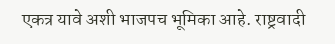एकत्र यावे अशी भाजपच भूमिका आहे. राष्ट्रवादी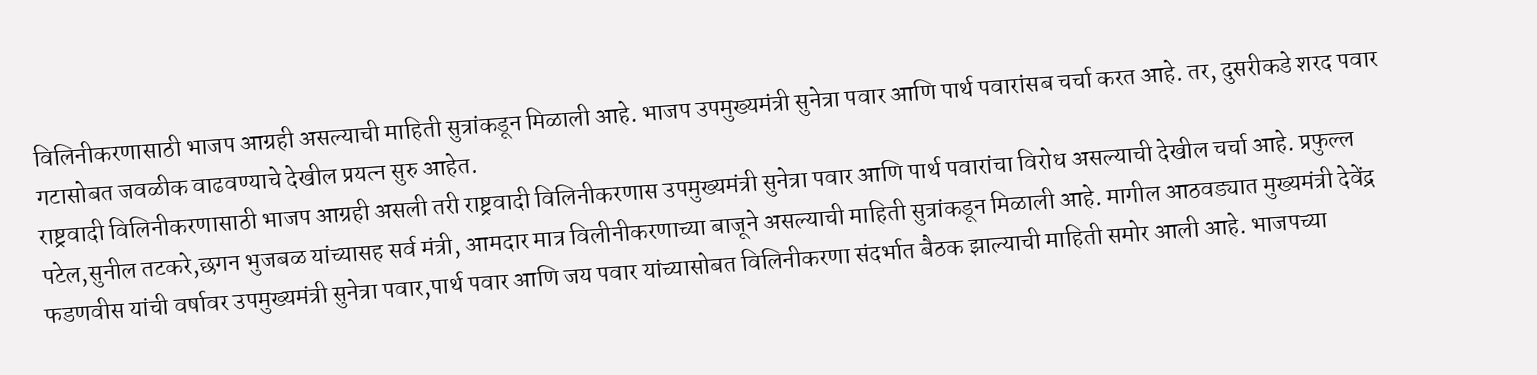विलिनीकरणासाठी भाजप आग्रही असल्याची माहिती सुत्रांकडून मिळाली आहे. भाजप उपमुख्यमंत्री सुनेत्रा पवार आणि पार्थ पवारांसब चर्चा करत आहे. तर, दुसरीकडे शरद पवार गटासोबत जवळीक वाढवण्याचे देखील प्रयत्न सुरु आहेत.
राष्ट्रवादी विलिनीकरणासाठी भाजप आग्रही असली तरी राष्ट्रवादी विलिनीकरणास उपमुख्यमंत्री सुनेत्रा पवार आणि पार्थ पवारांचा विरोध असल्याची देखील चर्चा आहे. प्रफुल्ल पटेल,सुनील तटकरे,छगन भुजबळ यांच्यासह सर्व मंत्री, आमदार मात्र विलीनीकरणाच्या बाजूने असल्याची माहिती सुत्रांकडून मिळाली आहे. मागील आठवड्यात मुख्यमंत्री देवेंद्र फडणवीस यांची वर्षावर उपमुख्यमंत्री सुनेत्रा पवार,पार्थ पवार आणि जय पवार यांच्यासोबत विलिनीकरणा संदर्भात बैठक झाल्याची माहिती समोर आली आहे. भाजपच्या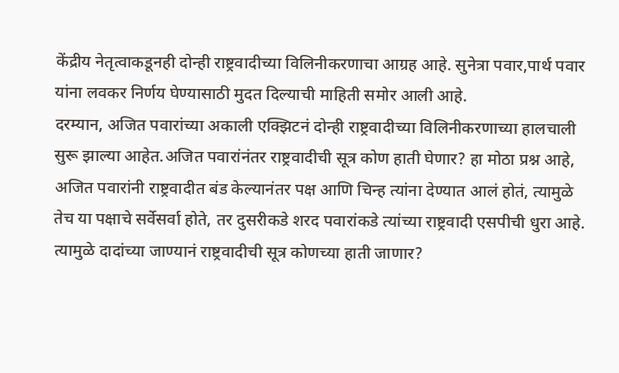केंद्रीय नेतृत्वाकडूनही दोन्ही राष्ट्रवादीच्या विलिनीकरणाचा आग्रह आहे. सुनेत्रा पवार,पार्थ पवार यांना लवकर निर्णय घेण्यासाठी मुदत दिल्याची माहिती समोर आली आहे.
दरम्यान, अजित पवारांच्या अकाली एक्झिटनं दोन्ही राष्ट्रवादीच्या विलिनीकरणाच्या हालचाली सुरू झाल्या आहेत.अजित पवारांनंतर राष्ट्रवादीची सूत्र कोण हाती घेणार? हा मोठा प्रश्न आहे, अजित पवारांनी राष्ट्रवादीत बंड केल्यानंतर पक्ष आणि चिन्ह त्यांना देण्यात आलं होतं, त्यामुळे तेच या पक्षाचे सर्वेसर्वा होते, तर दुसरीकडे शरद पवारांकडे त्यांच्या राष्ट्रवादी एसपीची धुरा आहे. त्यामुळे दादांच्या जाण्यानं राष्ट्रवादीची सूत्र कोणच्या हाती जाणार?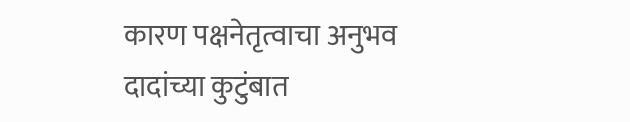कारण पक्षनेतृत्वाचा अनुभव दादांच्या कुटुंबात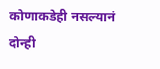कोणाकडेही नसल्यानं दोन्ही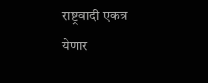राष्ट्रवादी एकत्र येणार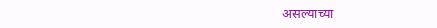असल्याच्या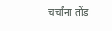चर्चांना तोंड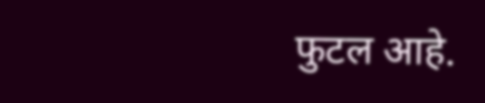फुटल आहे.